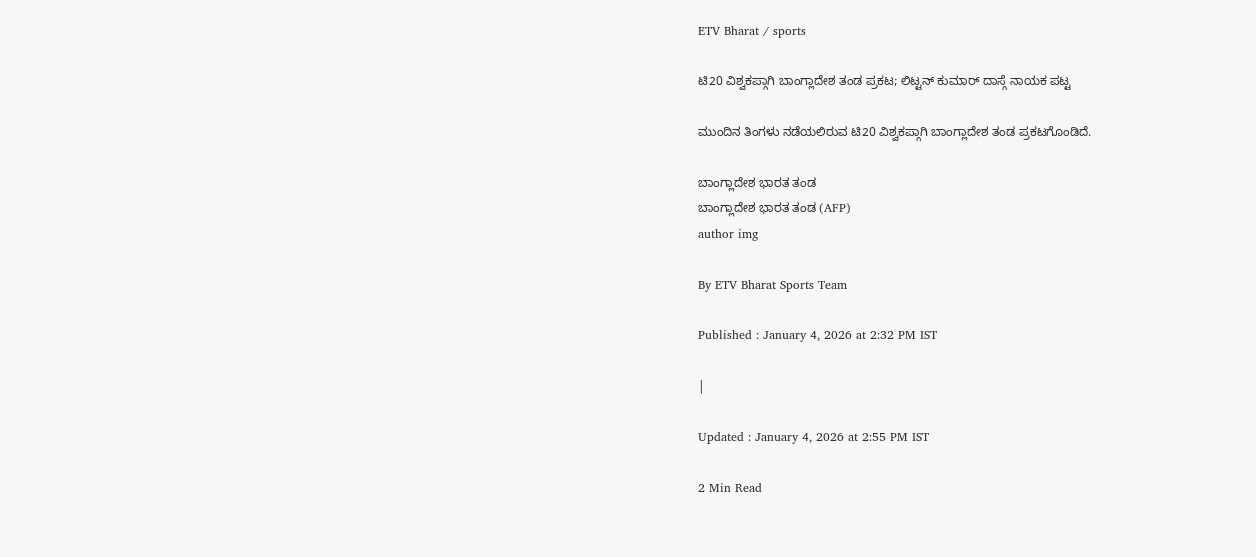ETV Bharat / sports

ಟಿ20 ವಿಶ್ವಕಪ್ಗಾಗಿ ಬಾಂಗ್ಲಾದೇಶ ತಂಡ ಪ್ರಕಟ; ಲಿಟ್ಟನ್ ಕುಮಾರ್ ದಾಸ್ಗೆ ನಾಯಕ ಪಟ್ಟ

ಮುಂದಿನ ತಿಂಗಳು ನಡೆಯಲಿರುವ ಟಿ20 ವಿಶ್ವಕಪ್ಗಾಗಿ ಬಾಂಗ್ಲಾದೇಶ ತಂಡ ಪ್ರಕಟಗೊಂಡಿದೆ.

ಬಾಂಗ್ಲಾದೇಶ ಭಾರತ ತಂಡ
ಬಾಂಗ್ಲಾದೇಶ ಭಾರತ ತಂಡ (AFP)
author img

By ETV Bharat Sports Team

Published : January 4, 2026 at 2:32 PM IST

|

Updated : January 4, 2026 at 2:55 PM IST

2 Min Read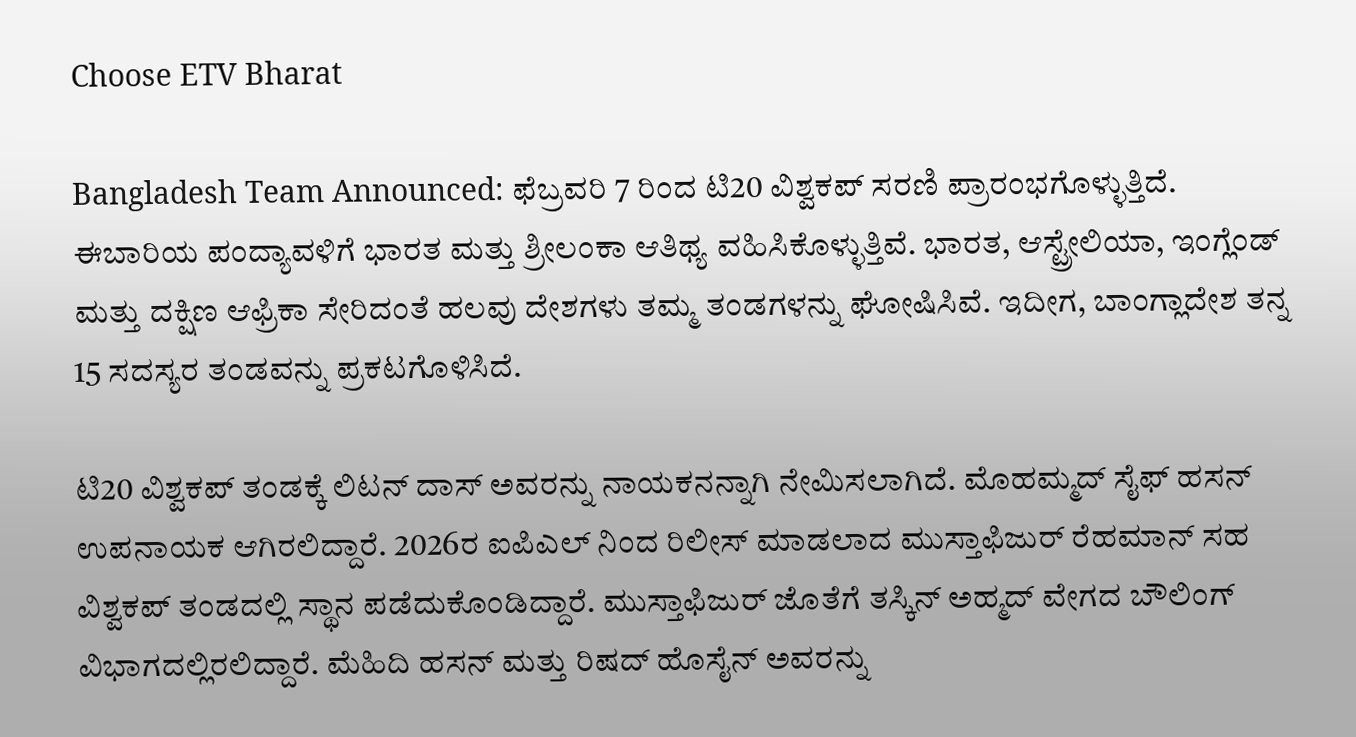Choose ETV Bharat

Bangladesh Team Announced: ಫೆಬ್ರವರಿ 7 ರಿಂದ ಟಿ20 ವಿಶ್ವಕಪ್ ಸರಣಿ ಪ್ರಾರಂಭಗೊಳ್ಳುತ್ತಿದೆ. ಈಬಾರಿಯ ಪಂದ್ಯಾವಳಿಗೆ ಭಾರತ ಮತ್ತು ಶ್ರೀಲಂಕಾ ಆತಿಥ್ಯ ವಹಿಸಿಕೊಳ್ಳುತ್ತಿವೆ. ಭಾರತ, ಆಸ್ಟ್ರೇಲಿಯಾ, ಇಂಗ್ಲೆಂಡ್ ಮತ್ತು ದಕ್ಷಿಣ ಆಫ್ರಿಕಾ ಸೇರಿದಂತೆ ಹಲವು ದೇಶಗಳು ತಮ್ಮ ತಂಡಗಳನ್ನು ಘೋಷಿಸಿವೆ. ಇದೀಗ, ಬಾಂಗ್ಲಾದೇಶ ತನ್ನ 15 ಸದಸ್ಯರ ತಂಡವನ್ನು ಪ್ರಕಟಗೊಳಿಸಿದೆ.

ಟಿ20 ವಿಶ್ವಕಪ್‌ ತಂಡಕ್ಕೆ ಲಿಟನ್ ದಾಸ್ ಅವರನ್ನು ನಾಯಕನನ್ನಾಗಿ ನೇಮಿಸಲಾಗಿದೆ. ಮೊಹಮ್ಮದ್ ಸೈಫ್ ಹಸನ್ ಉಪನಾಯಕ ಆಗಿರಲಿದ್ದಾರೆ. 2026ರ ಐಪಿಎಲ್ ನಿಂದ ರಿಲೀಸ್ ಮಾಡಲಾದ ಮುಸ್ತಾಫಿಜುರ್ ರೆಹಮಾನ್ ಸಹ ವಿಶ್ವಕಪ್ ತಂಡದಲ್ಲಿ ಸ್ಥಾನ ಪಡೆದುಕೊಂಡಿದ್ದಾರೆ. ಮುಸ್ತಾಫಿಜುರ್ ಜೊತೆಗೆ ತಸ್ಕಿನ್ ಅಹ್ಮದ್ ವೇಗದ ಬೌಲಿಂಗ್ ವಿಭಾಗದಲ್ಲಿರಲಿದ್ದಾರೆ. ಮೆಹಿದಿ ಹಸನ್ ಮತ್ತು ರಿಷದ್ ಹೊಸೈನ್ ಅವರನ್ನು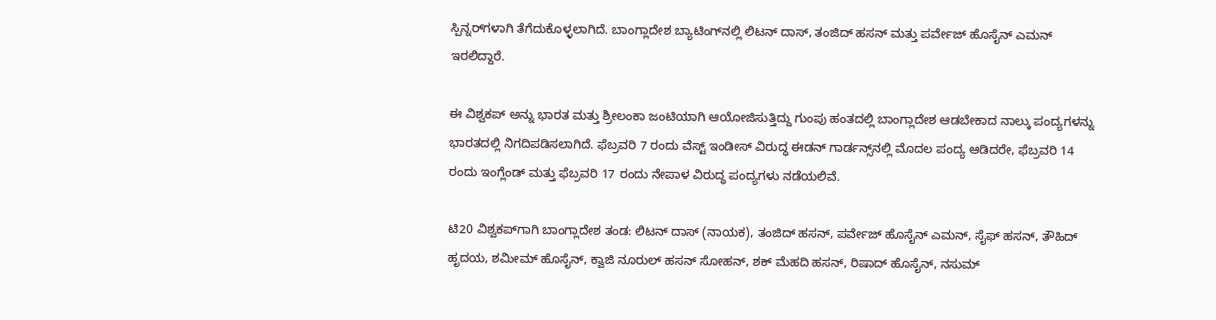ಸ್ಪಿನ್ನರ್‌ಗಳಾಗಿ ತೆಗೆದುಕೊಳ್ಳಲಾಗಿದೆ. ಬಾಂಗ್ಲಾದೇಶ ಬ್ಯಾಟಿಂಗ್‌ನಲ್ಲಿ ಲಿಟನ್ ದಾಸ್, ತಂಜಿದ್ ಹಸನ್ ಮತ್ತು ಪರ್ವೇಜ್ ಹೊಸೈನ್ ಎಮನ್ ಇರಲಿದ್ದಾರೆ.

ಈ ವಿಶ್ವಕಪ್ ಅನ್ನು ಭಾರತ ಮತ್ತು ಶ್ರೀಲಂಕಾ ಜಂಟಿಯಾಗಿ ಆಯೋಜಿಸುತ್ತಿದ್ದು ಗುಂಪು ಹಂತದಲ್ಲಿ ಬಾಂಗ್ಲಾದೇಶ ಆಡಬೇಕಾದ ನಾಲ್ಕು ಪಂದ್ಯಗಳನ್ನು ಭಾರತದಲ್ಲಿ ನಿಗದಿಪಡಿಸಲಾಗಿದೆ. ಫೆಬ್ರವರಿ 7 ರಂದು ವೆಸ್ಟ್ ಇಂಡೀಸ್ ವಿರುದ್ಧ ಈಡನ್ ಗಾರ್ಡನ್ಸ್‌ನಲ್ಲಿ ಮೊದಲ ಪಂದ್ಯ ಆಡಿದರೇ, ಫೆಬ್ರವರಿ 14 ರಂದು ಇಂಗ್ಲೆಂಡ್ ಮತ್ತು ಫೆಬ್ರವರಿ 17 ರಂದು ನೇಪಾಳ ವಿರುದ್ಧ ಪಂದ್ಯಗಳು ನಡೆಯಲಿವೆ.

ಟಿ20 ವಿಶ್ವಕಪ್‌ಗಾಗಿ ಬಾಂಗ್ಲಾದೇಶ ತಂಡ: ಲಿಟನ್ ದಾಸ್ (ನಾಯಕ), ತಂಜಿದ್ ಹಸನ್, ಪರ್ವೇಜ್ ಹೊಸೈನ್ ಎಮನ್, ಸೈಫ್ ಹಸನ್, ತೌಹಿದ್ ಹೃದಯ, ಶಮೀಮ್ ಹೊಸೈನ್, ಕ್ವಾಜಿ ನೂರುಲ್ ಹಸನ್ ಸೋಹನ್, ಶಕ್ ಮೆಹದಿ ಹಸನ್, ರಿಷಾದ್ ಹೊಸೈನ್, ನಸುಮ್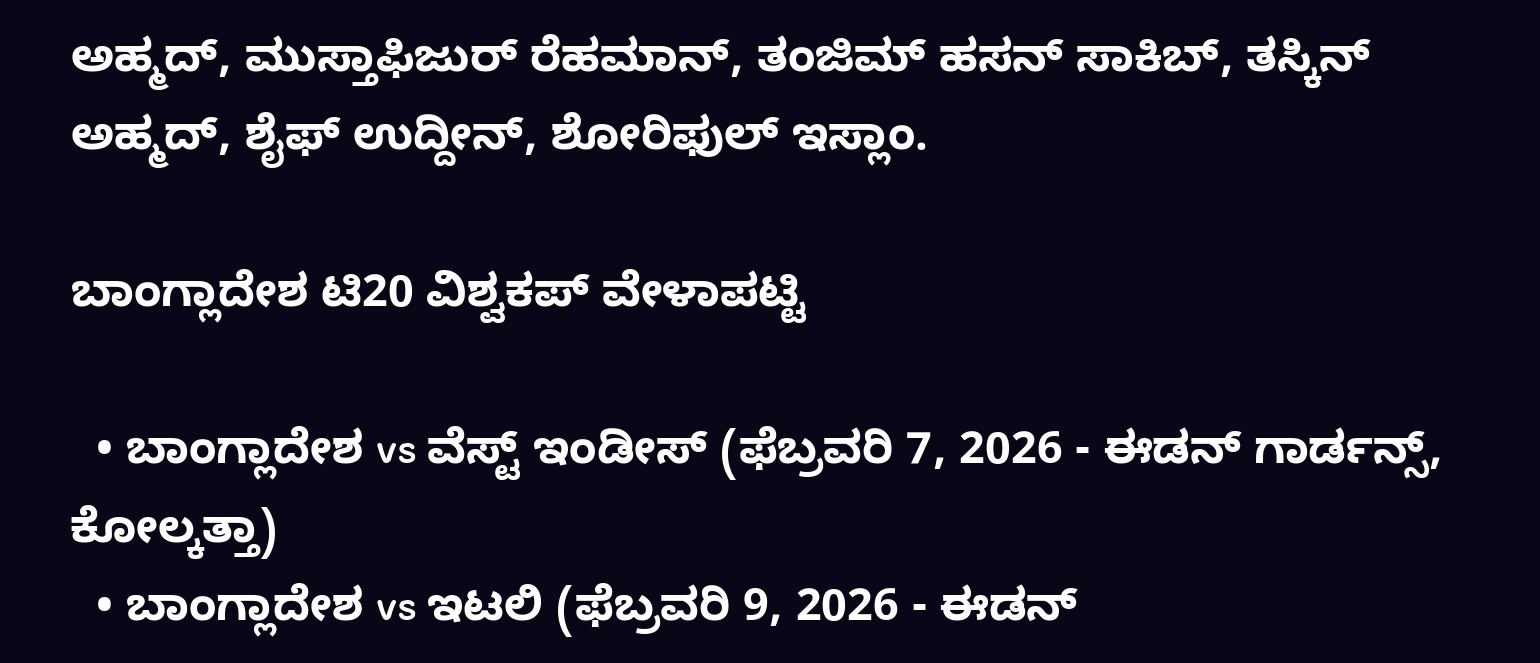ಅಹ್ಮದ್, ಮುಸ್ತಾಫಿಜುರ್ ರೆಹಮಾನ್, ತಂಜಿಮ್ ಹಸನ್ ಸಾಕಿಬ್, ತಸ್ಕಿನ್ ಅಹ್ಮದ್, ಶೈಫ್ ಉದ್ದೀನ್, ಶೋರಿಫುಲ್ ಇಸ್ಲಾಂ.

ಬಾಂಗ್ಲಾದೇಶ ಟಿ20 ವಿಶ್ವಕಪ್ ವೇಳಾಪಟ್ಟಿ

  • ಬಾಂಗ್ಲಾದೇಶ vs ವೆಸ್ಟ್ ಇಂಡೀಸ್ (ಫೆಬ್ರವರಿ 7, 2026 - ಈಡನ್ ಗಾರ್ಡನ್ಸ್, ಕೋಲ್ಕತ್ತಾ)
  • ಬಾಂಗ್ಲಾದೇಶ vs ಇಟಲಿ (ಫೆಬ್ರವರಿ 9, 2026 - ಈಡನ್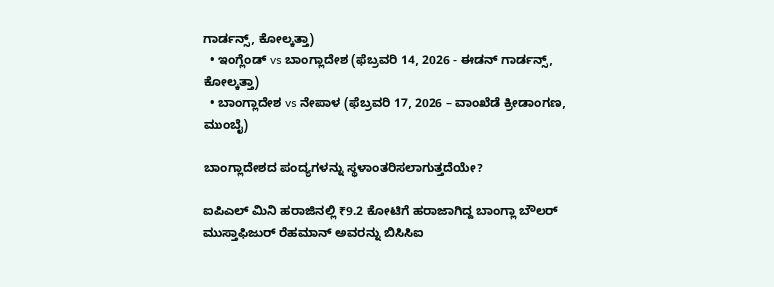ಗಾರ್ಡನ್ಸ್, ಕೋಲ್ಕತ್ತಾ)
  • ಇಂಗ್ಲೆಂಡ್ vs ಬಾಂಗ್ಲಾದೇಶ (ಫೆಬ್ರವರಿ 14, 2026 - ಈಡನ್ ಗಾರ್ಡನ್ಸ್, ಕೋಲ್ಕತ್ತಾ)
  • ಬಾಂಗ್ಲಾದೇಶ vs ನೇಪಾಳ (ಫೆಬ್ರವರಿ 17, 2026 – ವಾಂಖೆಡೆ ಕ್ರೀಡಾಂಗಣ, ಮುಂಬೈ)

ಬಾಂಗ್ಲಾದೇಶದ ಪಂದ್ಯಗಳನ್ನು ಸ್ಥಳಾಂತರಿಸಲಾಗುತ್ತದೆಯೇ?

ಐಪಿಎಲ್ ಮಿನಿ ಹರಾಜಿನಲ್ಲಿ ₹9.2 ಕೋಟಿಗೆ ಹರಾಜಾಗಿದ್ದ ಬಾಂಗ್ಲಾ ಬೌಲರ್ ಮುಸ್ತಾಫಿಜುರ್ ರೆಹಮಾನ್ ಅವರನ್ನು ಬಿಸಿಸಿಐ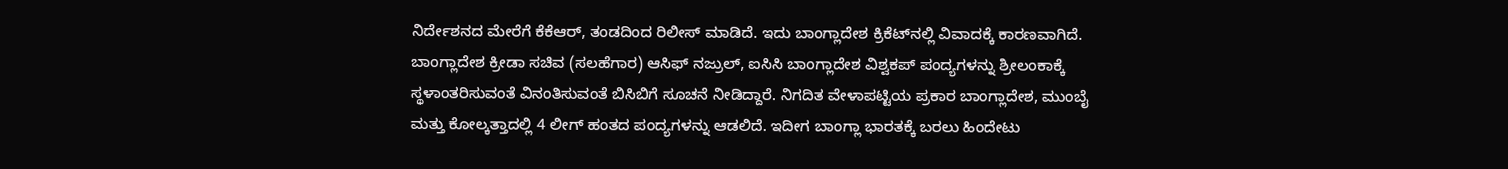ನಿರ್ದೇಶನದ ಮೇರೆಗೆ ಕೆಕೆಆರ್, ತಂಡದಿಂದ ರಿಲೀಸ್ ಮಾಡಿದೆ. ಇದು ಬಾಂಗ್ಲಾದೇಶ ಕ್ರಿಕೆಟ್‌ನಲ್ಲಿ ವಿವಾದಕ್ಕೆ ಕಾರಣವಾಗಿದೆ. ಬಾಂಗ್ಲಾದೇಶ ಕ್ರೀಡಾ ಸಚಿವ (ಸಲಹೆಗಾರ) ಆಸಿಫ್ ನಜ್ರುಲ್, ಐಸಿಸಿ ಬಾಂಗ್ಲಾದೇಶ ವಿಶ್ವಕಪ್ ಪಂದ್ಯಗಳನ್ನು ಶ್ರೀಲಂಕಾಕ್ಕೆ ಸ್ಥಳಾಂತರಿಸುವಂತೆ ವಿನಂತಿಸುವಂತೆ ಬಿಸಿಬಿಗೆ ಸೂಚನೆ ನೀಡಿದ್ದಾರೆ. ನಿಗದಿತ ವೇಳಾಪಟ್ಟಿಯ ಪ್ರಕಾರ ಬಾಂಗ್ಲಾದೇಶ, ಮುಂಬೈ ಮತ್ತು ಕೋಲ್ಕತ್ತಾದಲ್ಲಿ 4 ಲೀಗ್ ಹಂತದ ಪಂದ್ಯಗಳನ್ನು ಆಡಲಿದೆ. ಇದೀಗ ಬಾಂಗ್ಲಾ ಭಾರತಕ್ಕೆ ಬರಲು ಹಿಂದೇಟು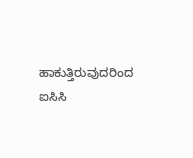ಹಾಕುತ್ತಿರುವುದರಿಂದ ಐಸಿಸಿ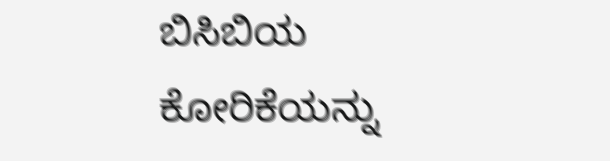ಬಿಸಿಬಿಯ ಕೋರಿಕೆಯನ್ನು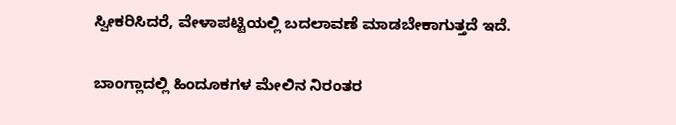ಸ್ವೀಕರಿಸಿದರೆ, ವೇಳಾಪಟ್ಟಿಯಲ್ಲಿ ಬದಲಾವಣೆ ಮಾಡಬೇಕಾಗುತ್ತದೆ ಇದೆ.

ಬಾಂಗ್ಲಾದಲ್ಲಿ ಹಿಂದೂಕಗಳ ಮೇಲಿನ ನಿರಂತರ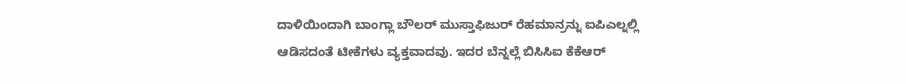ದಾಳಿಯಿಂದಾಗಿ ಬಾಂಗ್ಲಾ ಬೌಲರ್ ಮುಸ್ತಾಫಿಜುರ್ ರೆಹಮಾನ್ರನ್ನು ಐಪಿಎಲ್ನಲ್ಲಿ ಆಡಿಸದಂತೆ ಟೀಕೆಗಳು ವ್ಯಕ್ತವಾದವು. ಇದರ ಬೆನ್ನಲ್ಲೆ ಬಿಸಿಸಿಐ ಕೆಕೆಆರ್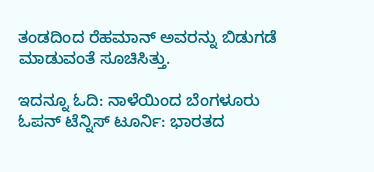ತಂಡದಿಂದ ರೆಹಮಾನ್ ಅವರನ್ನು ಬಿಡುಗಡೆ ಮಾಡುವಂತೆ ಸೂಚಿಸಿತ್ತು.

ಇದನ್ನೂ ಓದಿ: ನಾಳೆಯಿಂದ ಬೆಂಗಳೂರು ಓಪನ್‌ ಟೆನ್ನಿಸ್ ಟೂರ್ನಿ: ಭಾರತದ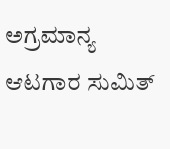ಅಗ್ರಮಾನ್ಯ ಆಟಗಾರ ಸುಮಿತ್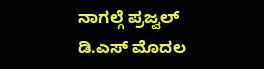ನಾಗಲ್ಗೆ ಪ್ರಜ್ವಲ್ ಡಿ.ಎಸ್ ಮೊದಲ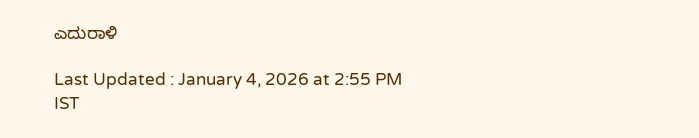ಎದುರಾಳಿ

Last Updated : January 4, 2026 at 2:55 PM IST